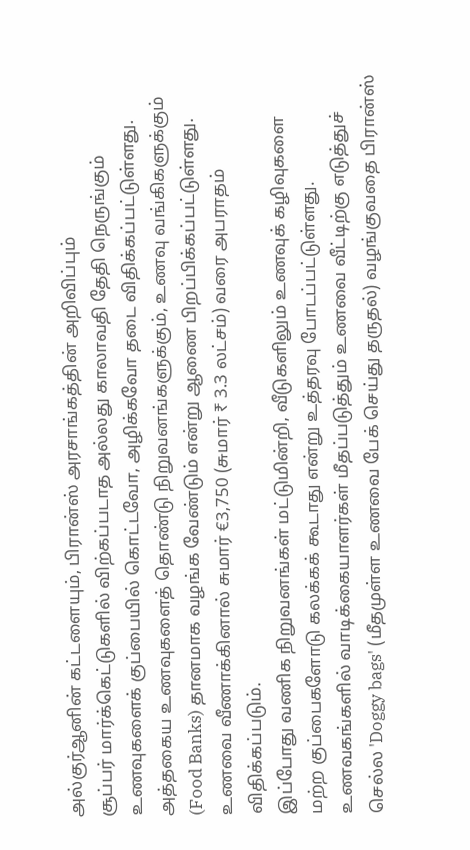அல்குர்ஆனின் கட்டளையும், பிரான்ஸ் அரசாங்கத்தின் அறிவிப்பும்
சூப்பர் மார்க்கெட்டுகளில் விற்கப்படாத அல்லது காலாவதி தேதி நெருங்கும் உணவுகளைக் குப்பையில் கொட்டவோ, அழிக்கவோ தடை விதிக்கப்பட்டுள்ளது.
அத்தகைய உணவுகளைத் தொண்டு நிறுவனங்களுக்கும், உணவு வங்கிகளுக்கும் (Food Banks) தானமாக வழங்க வேண்டும் என்று ஆணை பிறப்பிக்கப்பட்டுள்ளது.
உணவை வீணாக்கினால் சுமார் €3,750 (சுமார் ₹ 3.3 லட்சம்) வரை அபராதம் விதிக்கப்படும்.
இப்போது வணிக நிறுவனங்கள் மட்டுமின்றி, வீடுகளிலும் உணவுக் கழிவுகளை மற்ற குப்பைகளோடு கலக்கக் கூடாது என்று உத்தரவு போடப்பட்டுள்ளது.
உணவகங்களில் வாடிக்கையாளர்கள் மீதப்படுத்தும் உணவை வீட்டிற்கு எடுத்துச் செல்ல 'Doggy bags' (மீதமுள்ள உணவை பேக் செய்து தருதல்) வழங்குவதை பிரான்ஸ்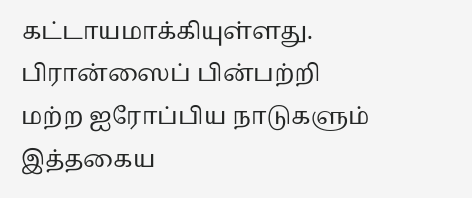கட்டாயமாக்கியுள்ளது.
பிரான்ஸைப் பின்பற்றி மற்ற ஐரோப்பிய நாடுகளும் இத்தகைய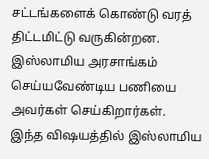சட்டங்களைக் கொண்டு வரத் திட்டமிட்டு வருகின்றன.
இஸ்லாமிய அரசாங்கம் செய்யவேண்டிய பணியை அவர்கள் செய்கிறார்கள்.
இந்த விஷயத்தில் இஸ்லாமிய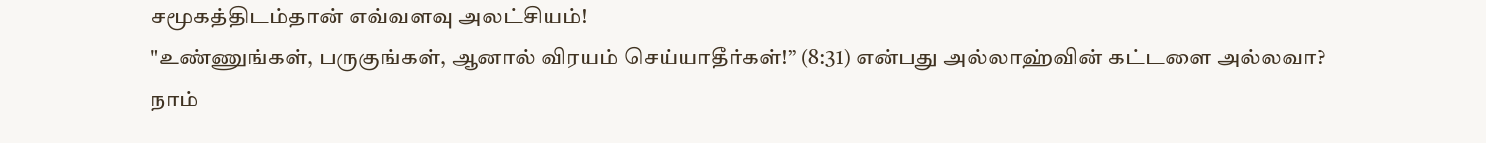சமூகத்திடம்தான் எவ்வளவு அலட்சியம்!
"உண்ணுங்கள், பருகுங்கள், ஆனால் விரயம் செய்யாதீர்கள்!” (8:31) என்பது அல்லாஹ்வின் கட்டளை அல்லவா?
நாம்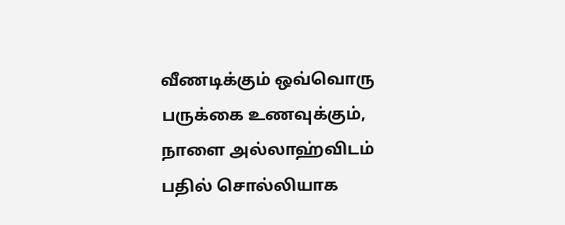வீணடிக்கும் ஒவ்வொரு பருக்கை உணவுக்கும், நாளை அல்லாஹ்விடம் பதில் சொல்லியாக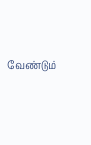வேண்டும்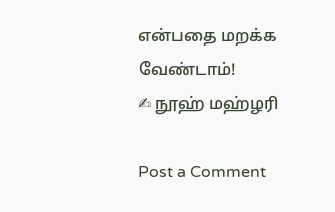என்பதை மறக்க வேண்டாம்!
✍ நூஹ் மஹ்ழரி

Post a Comment